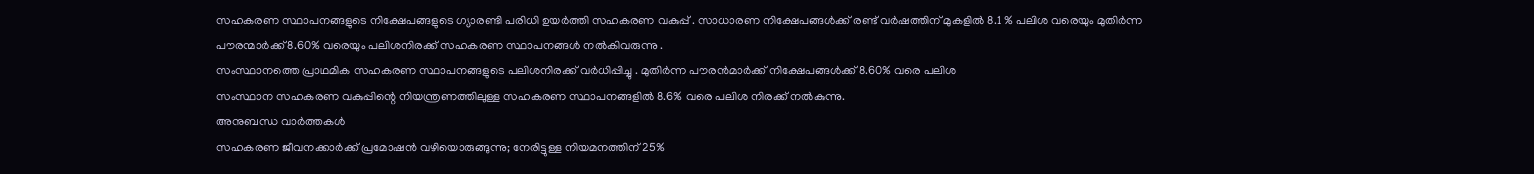സഹകരണ സ്ഥാപനങ്ങളുടെ നിക്ഷേപങ്ങളുടെ ഗ്യാരണ്ടി പരിധി ഉയർത്തി സഹകരണ വകുപ്പ് . സാധാരണ നിക്ഷേപങ്ങൾക്ക് രണ്ട് വർഷത്തിന് മുകളിൽ 8.1 % പലിശ വരെയും മുതിർന്ന പൗരന്മാർക്ക് 8.60% വരെയും പലിശനിരക്ക് സഹകരണ സ്ഥാപനങ്ങൾ നൽകിവരുന്നു .
സംസ്ഥാനത്തെ പ്രാഥമിക സഹകരണ സ്ഥാപനങ്ങളുടെ പലിശനിരക്ക് വർധിപ്പിച്ചു . മുതിർന്ന പൗരൻമാർക്ക് നിക്ഷേപങ്ങൾക്ക് 8.60% വരെ പലിശ
സംസ്ഥാന സഹകരണ വകുപ്പിന്റെ നിയന്ത്രണത്തിലുള്ള സഹകരണ സ്ഥാപനങ്ങളിൽ 8.6% വരെ പലിശ നിരക്ക് നൽകുന്നു.
അനുബന്ധ വാർത്തകൾ
സഹകരണ ജീവനക്കാർക്ക് പ്രമോഷൻ വഴിയൊരുങ്ങുന്നു; നേരിട്ടുള്ള നിയമനത്തിന് 25%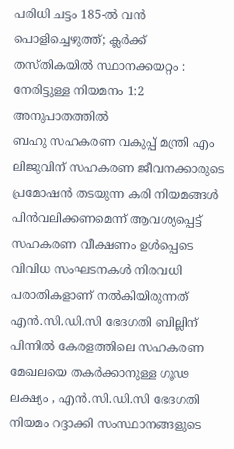പരിധി ചട്ടം 185-ൽ വൻ പൊളിച്ചെഴുത്ത്; ക്ലർക്ക് തസ്തികയിൽ സ്ഥാനക്കയറ്റം : നേരിട്ടുള്ള നിയമനം 1:2 അനുപാതത്തിൽ
ബഹു സഹകരണ വകുപ്പ് മന്ത്രി എം ലിജുവിന് സഹകരണ ജീവനക്കാരുടെ പ്രമോഷൻ തടയുന്ന കരി നിയമങ്ങൾ പിൻവലിക്കണമെന്ന് ആവശ്യപ്പെട്ട് സഹകരണ വീക്ഷണം ഉൾപ്പെടെ വിവിധ സംഘടനകൾ നിരവധി പരാതികളാണ് നൽകിയിരുന്നത്
എൻ.സി.ഡി.സി ഭേദഗതി ബില്ലിന് പിന്നിൽ കേരളത്തിലെ സഹകരണ മേഖലയെ തകർക്കാനുള്ള ഗൂഢ ലക്ഷ്യം , എൻ.സി.ഡി.സി ഭേദഗതി നിയമം റദ്ദാക്കി സംസ്ഥാനങ്ങളുടെ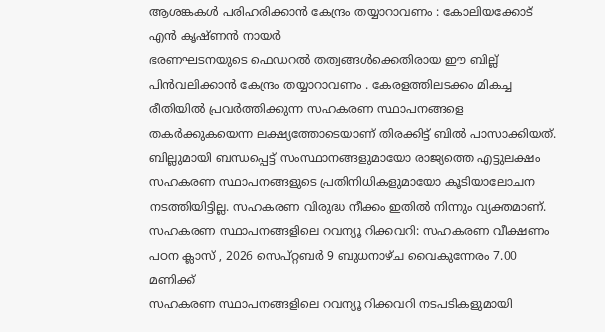ആശങ്കകൾ പരിഹരിക്കാൻ കേന്ദ്രം തയ്യാറാവണം : കോലിയക്കോട് എൻ കൃഷ്ണൻ നായർ
ഭരണഘടനയുടെ ഫെഡറൽ തത്വങ്ങൾക്കെതിരായ ഈ ബില്ല് പിൻവലിക്കാൻ കേന്ദ്രം തയ്യാറാവണം . കേരളത്തിലടക്കം മികച്ച രീതിയിൽ പ്രവർത്തിക്കുന്ന സഹകരണ സ്ഥാപനങ്ങളെ തകർക്കുകയെന്ന ലക്ഷ്യത്തോടെയാണ് തിരക്കിട്ട് ബിൽ പാസാക്കിയത്. ബില്ലുമായി ബന്ധപ്പെട്ട് സംസ്ഥാനങ്ങളുമായോ രാജ്യത്തെ എട്ടുലക്ഷം സഹകരണ സ്ഥാപനങ്ങളുടെ പ്രതിനിധികളുമായോ കൂടിയാലോചന നടത്തിയിട്ടില്ല. സഹകരണ വിരുദ്ധ നീക്കം ഇതിൽ നിന്നും വ്യക്തമാണ്.
സഹകരണ സ്ഥാപനങ്ങളിലെ റവന്യൂ റിക്കവറി: സഹകരണ വീക്ഷണം പഠന ക്ലാസ് , 2026 സെപ്റ്റബർ 9 ബുധനാഴ്ച വൈകുന്നേരം 7.00 മണിക്ക്
സഹകരണ സ്ഥാപനങ്ങളിലെ റവന്യൂ റിക്കവറി നടപടികളുമായി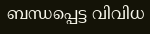ബന്ധപ്പെട്ട വിവിധ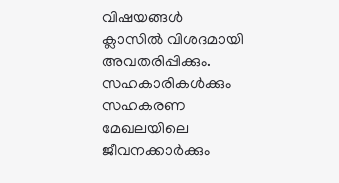വിഷയങ്ങൾ ക്ലാസിൽ വിശദമായി അവതരിപ്പിക്കും. സഹകാരികൾക്കും സഹകരണ മേഖലയിലെ ജീവനക്കാർക്കും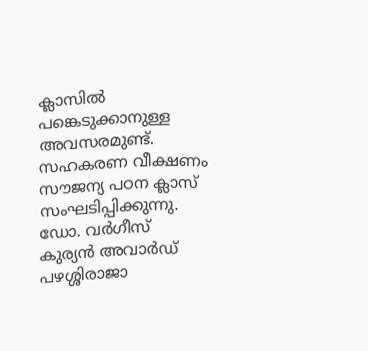ക്ലാസിൽ പങ്കെടുക്കാനുള്ള അവസരമുണ്ട്. സഹകരണ വീക്ഷണം സൗജന്യ പഠന ക്ലാസ് സംഘടിപ്പിക്കുന്നു.
ഡോ. വർഗീസ് കുര്യൻ അവാർഡ് പഴശ്ശിരാജാ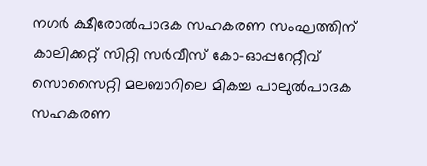നഗർ ക്ഷീരോൽപാദക സഹകരണ സംഘത്തിന്
കാലിക്കറ്റ് സിറ്റി സർവീസ് കോ-ഓപ്പറേറ്റീവ് സൊസൈറ്റി മലബാറിലെ മികച്ച പാലുൽപാദക സഹകരണ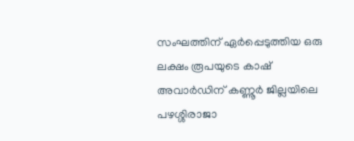സംഘത്തിന് ഏർപ്പെടുത്തിയ ഒരു ലക്ഷം രൂപയുടെ കാഷ് അവാർഡിന് കണ്ണൂർ ജില്ലയിലെ പഴശ്ശിരാജാ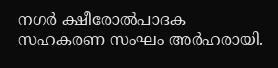നഗർ ക്ഷീരോൽപാദക സഹകരണ സംഘം അർഹരായി.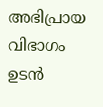അഭിപ്രായ വിഭാഗം ഉടൻ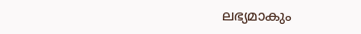ലഭ്യമാകും